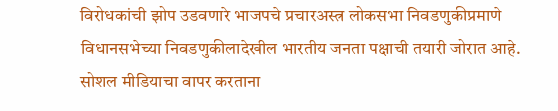विरोधकांची झोप उडवणारे भाजपचे प्रचारअस्त्र लोकसभा निवडणुकीप्रमाणे विधानसभेच्या निवडणुकीलादेखील भारतीय जनता पक्षाची तयारी जोरात आहे. सोशल मीडियाचा वापर करताना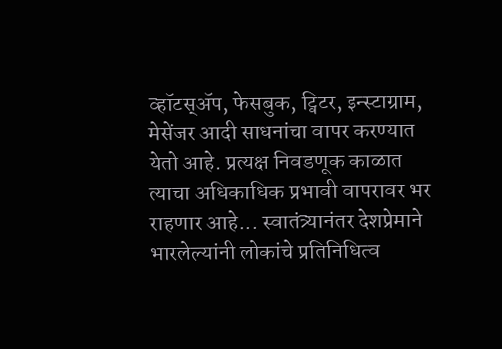व्हॉटस्‌ॲप, फेसबुक, ट्विटर, इन्स्टाग्राम, मेसेंजर आदी साधनांचा वापर करण्यात येतो आहे. प्रत्यक्ष निवडणूक काळात त्याचा अधिकाधिक प्रभावी वापरावर भर राहणार आहे... स्वातंत्र्यानंतर देशप्रेमाने भारलेल्यांनी लोकांचे प्रतिनिधित्व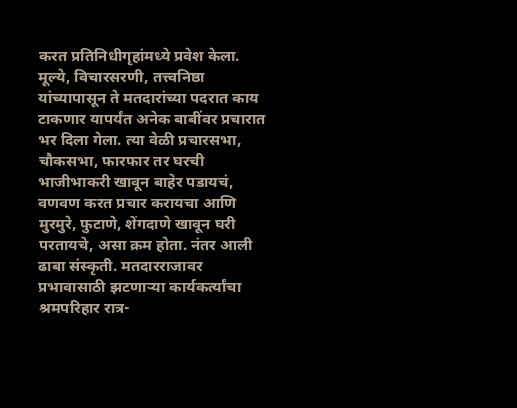करत प्रतिनिधीगृहांमध्ये प्रवेश केला. मूल्ये, विचारसरणी, तत्त्वनिष्ठा यांच्यापासून ते मतदारांच्या पदरात काय टाकणार यापर्यंत अनेक बाबींवर प्रचारात भर दिला गेला. त्या वेळी प्रचारसभा, चौकसभा, फारफार तर घरची भाजीभाकरी खावून बाहेर पडायचं, वणवण करत प्रचार करायचा आणि मुरमुरे, फुटाणे, शेंगदाणे खावून घरी परतायचे, असा क्रम होता. नंतर आली ढाबा संस्कृती. मतदारराजावर प्रभावासाठी झटणाऱ्या कार्यकर्त्यांचा श्रमपरिहार रात्र-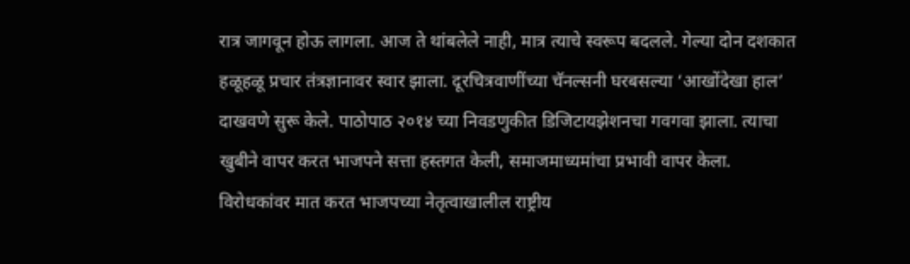रात्र जागवून होऊ लागला. आज ते थांबलेले नाही, मात्र त्याचे स्वरूप बदलले. गेल्या दोन दशकात हळूहळू प्रचार तंत्रज्ञानावर स्वार झाला. दूरचित्रवाणींच्या चॅनल्सनी घरबसल्या ‘आखोंदेखा हाल’ दाखवणे सुरू केले. पाठोपाठ २०१४ च्या निवडणुकीत डिजिटायझेशनचा गवगवा झाला. त्याचा खुबीने वापर करत भाजपने सत्ता हस्तगत केली, समाजमाध्यमांचा प्रभावी वापर केला. विरोधकांवर मात करत भाजपच्या नेतृत्वाखालील राष्ट्रीय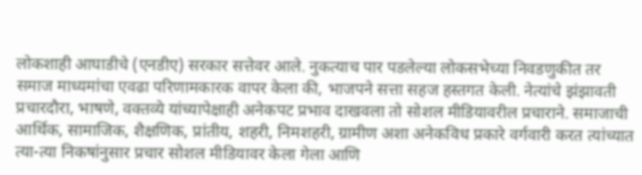लोकशाही आघाडीचे (एनडीए) सरकार सत्तेवर आले. नुकत्याच पार पडलेल्या लोकसभेच्या निवडणुकीत तर समाज माध्यमांचा एवढा परिणामकारक वापर केला की, भाजपने सत्ता सहज हस्तगत केली. नेत्यांचे झंझावती प्रचारदौरा, भाषणे, वक्तव्ये यांच्यापेक्षाही अनेकपट प्रभाव दाखवला तो सोशल मीडियावरील प्रचाराने. समाजाची आर्थिक, सामाजिक, शैक्षणिक, प्रांतीय, शहरी, निमशहरी, ग्रामीण अशा अनेकविध प्रकारे वर्गवारी करत त्यांच्यात त्या-त्या निकषांनुसार प्रचार सोशल मीडियावर केला गेला आणि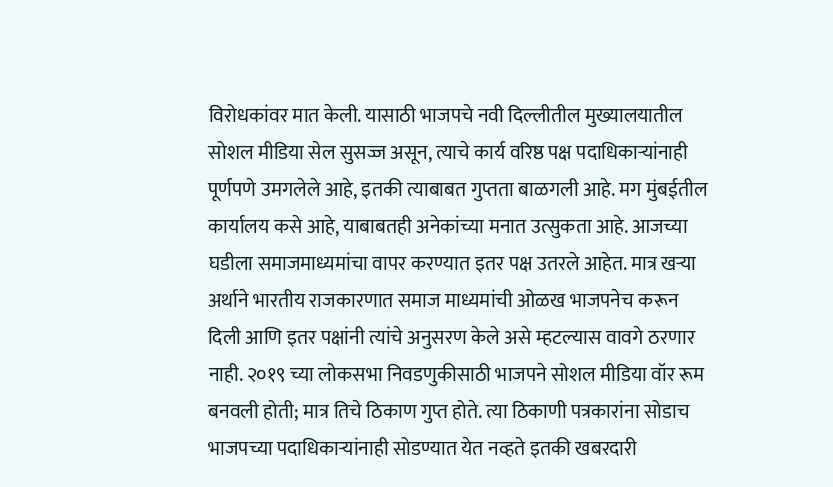विरोधकांवर मात केली. यासाठी भाजपचे नवी दिल्लीतील मुख्यालयातील सोशल मीडिया सेल सुसज्ज असून, त्याचे कार्य वरिष्ठ पक्ष पदाधिकाऱ्यांनाही पूर्णपणे उमगलेले आहे, इतकी त्याबाबत गुप्तता बाळगली आहे. मग मुंबईतील कार्यालय कसे आहे, याबाबतही अनेकांच्या मनात उत्सुकता आहे. आजच्या घडीला समाजमाध्यमांचा वापर करण्यात इतर पक्ष उतरले आहेत. मात्र खऱ्या अर्थाने भारतीय राजकारणात समाज माध्यमांची ओळख भाजपनेच करून दिली आणि इतर पक्षांनी त्यांचे अनुसरण केले असे म्हटल्यास वावगे ठरणार नाही. २०१९ च्या लोकसभा निवडणुकीसाठी भाजपने सोशल मीडिया वॉर रूम बनवली होती; मात्र तिचे ठिकाण गुप्त होते. त्या ठिकाणी पत्रकारांना सोडाच भाजपच्या पदाधिकाऱ्यांनाही सोडण्यात येत नव्हते इतकी खबरदारी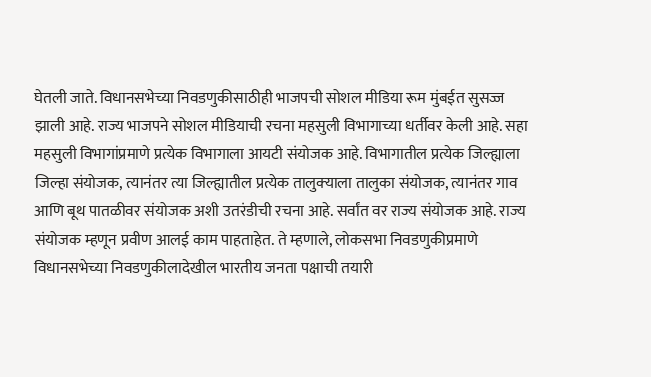घेतली जाते. विधानसभेच्या निवडणुकीसाठीही भाजपची सोशल मीडिया रूम मुंबईत सुसज्ज झाली आहे. राज्य भाजपने सोशल मीडियाची रचना महसुली विभागाच्या धर्तीवर केली आहे. सहा महसुली विभागांप्रमाणे प्रत्येक विभागाला आयटी संयोजक आहे. विभागातील प्रत्येक जिल्ह्याला जिल्हा संयोजक, त्यानंतर त्या जिल्ह्यातील प्रत्येक तालुक्‍याला तालुका संयोजक, त्यानंतर गाव आणि बूथ पातळीवर संयोजक अशी उतरंडीची रचना आहे. सर्वांत वर राज्य संयोजक आहे. राज्य संयोजक म्हणून प्रवीण आलई काम पाहताहेत. ते म्हणाले, लोकसभा निवडणुकीप्रमाणे विधानसभेच्या निवडणुकीलादेखील भारतीय जनता पक्षाची तयारी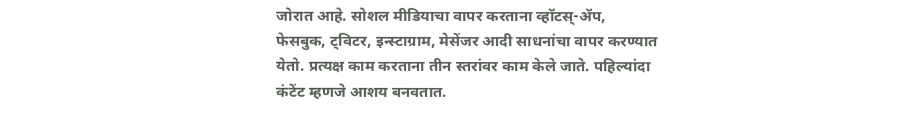जोरात आहे. सोशल मीडियाचा वापर करताना व्हॉटस्‌-ॲप, फेसबुक, ट्विटर, इन्स्टाग्राम, मेसेंजर आदी साधनांचा वापर करण्यात येतो. प्रत्यक्ष काम करताना तीन स्तरांवर काम केले जाते. पहिल्यांदा कंटेंट म्हणजे आशय बनवतात.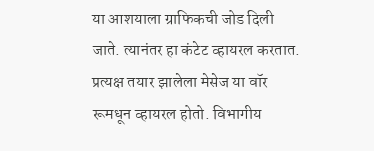या आशयाला ग्राफिकची जोड दिली जाते. त्यानंतर हा कंटेट व्हायरल करतात. प्रत्यक्ष तयार झालेला मेसेज या वॉर रूमधून व्हायरल होतो. विभागीय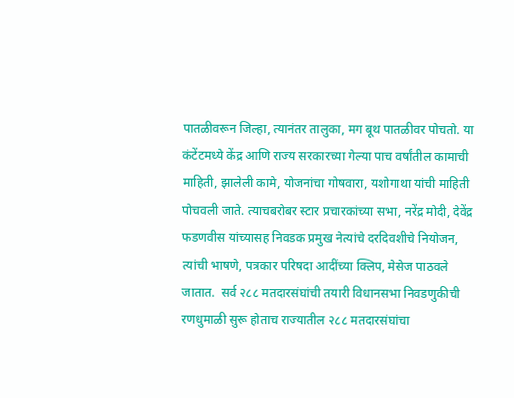पातळीवरून जिल्हा, त्यानंतर तालुका, मग बूथ पातळीवर पोचतो. या कंटेंटमध्ये केंद्र आणि राज्य सरकारच्या गेल्या पाच वर्षांतील कामाची माहिती, झालेली कामे, योजनांचा गोषवारा, यशोगाथा यांची माहिती पोचवली जाते. त्याचबरोबर स्टार प्रचारकांच्या सभा, नरेंद्र मोदी, देवेंद्र फडणवीस यांच्यासह निवडक प्रमुख नेत्यांचे दरदिवशीचे नियोजन, त्यांची भाषणे, पत्रकार परिषदा आदींच्या क्‍लिप, मेसेज पाठवले जातात.  सर्व २८८ मतदारसंघांची तयारी विधानसभा निवडणुकीची रणधुमाळी सुरू होताच राज्यातील २८८ मतदारसंघांचा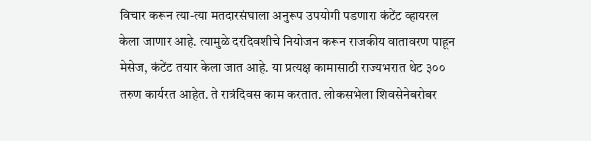विचार करून त्या-त्या मतदारसंघाला अनुरूप उपयोगी पडणारा कंटेंट व्हायरल केला जाणार आहे. त्यामुळे दरदिवशीचे नियोजन करून राजकीय वातावरण पाहून मेसेज, कंटेंट तयार केला जात आहे. या प्रत्यक्ष कामासाठी राज्यभरात थेट ३०० तरुण कार्यरत आहेत. ते रात्रंदिवस काम करतात. लोकसभेला शिवसेनेबरोबर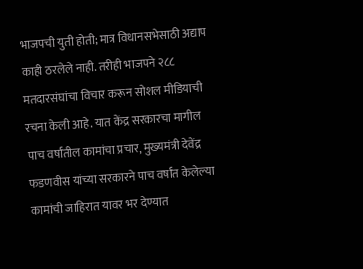भाजपची युती होती; मात्र विधानसभेसाठी अद्याप काही ठरलेले नाही. तरीही भाजपने २८८ मतदारसंघांचा विचार करून सोशल मीडियाची रचना केली आहे. यात केंद्र सरकारचा मागील पाच वर्षांतील कामांचा प्रचार, मुख्यमंत्री देवेंद्र फडणवीस यांच्या सरकारने पाच वर्षांत केलेल्या कामांची जाहिरात यावर भर देण्यात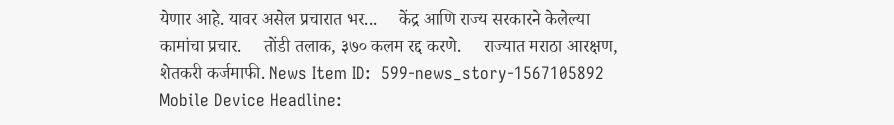येणार आहे. यावर असेल प्रचारात भर...     केंद्र आणि राज्य सरकारने केलेल्या कामांचा प्रचार.     तोंडी तलाक, ३७० कलम रद्द करणे.     राज्यात मराठा आरक्षण, शेतकरी कर्जमाफी. News Item ID:  599-news_story-1567105892 Mobile Device Headline: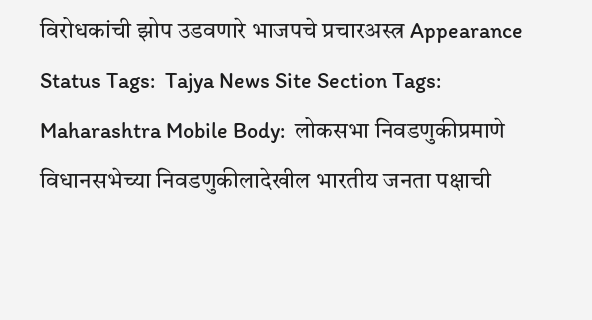विरोधकांची झोप उडवणारे भाजपचे प्रचारअस्त्र Appearance Status Tags:  Tajya News Site Section Tags:  Maharashtra Mobile Body:  लोकसभा निवडणुकीप्रमाणे विधानसभेच्या निवडणुकीलादेखील भारतीय जनता पक्षाची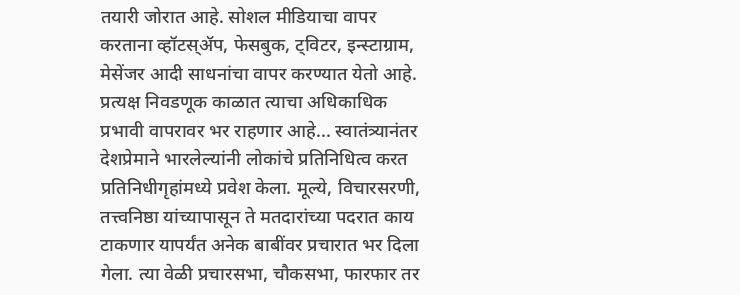तयारी जोरात आहे. सोशल मीडियाचा वापर करताना व्हॉटस्‌ॲप, फेसबुक, ट्विटर, इन्स्टाग्राम, मेसेंजर आदी साधनांचा वापर करण्यात येतो आहे. प्रत्यक्ष निवडणूक काळात त्याचा अधिकाधिक प्रभावी वापरावर भर राहणार आहे... स्वातंत्र्यानंतर देशप्रेमाने भारलेल्यांनी लोकांचे प्रतिनिधित्व करत प्रतिनिधीगृहांमध्ये प्रवेश केला. मूल्ये, विचारसरणी, तत्त्वनिष्ठा यांच्यापासून ते मतदारांच्या पदरात काय टाकणार यापर्यंत अनेक बाबींवर प्रचारात भर दिला गेला. त्या वेळी प्रचारसभा, चौकसभा, फारफार तर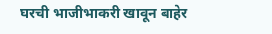घरची भाजीभाकरी खावून बाहेर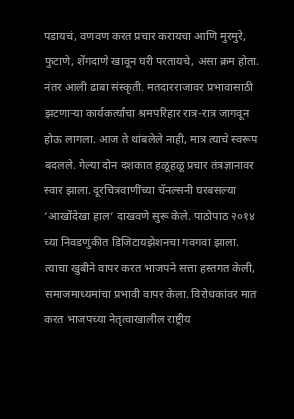पडायचं, वणवण करत प्रचार करायचा आणि मुरमुरे, फुटाणे, शेंगदाणे खावून घरी परतायचे, असा क्रम होता. नंतर आली ढाबा संस्कृती. मतदारराजावर प्रभावासाठी झटणाऱ्या कार्यकर्त्यांचा श्रमपरिहार रात्र-रात्र जागवून होऊ लागला. आज ते थांबलेले नाही, मात्र त्याचे स्वरूप बदलले. गेल्या दोन दशकात हळूहळू प्रचार तंत्रज्ञानावर स्वार झाला. दूरचित्रवाणींच्या चॅनल्सनी घरबसल्या ‘आखोंदेखा हाल’ दाखवणे सुरू केले. पाठोपाठ २०१४ च्या निवडणुकीत डिजिटायझेशनचा गवगवा झाला. त्याचा खुबीने वापर करत भाजपने सत्ता हस्तगत केली, समाजमाध्यमांचा प्रभावी वापर केला. विरोधकांवर मात करत भाजपच्या नेतृत्वाखालील राष्ट्रीय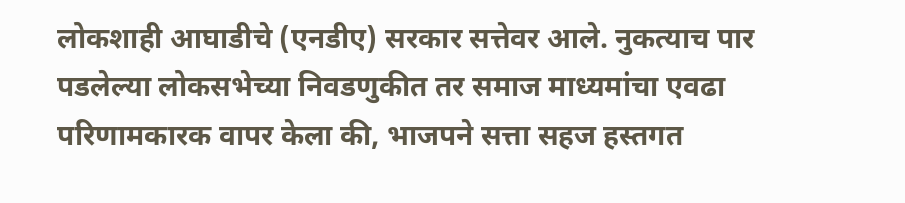लोकशाही आघाडीचे (एनडीए) सरकार सत्तेवर आले. नुकत्याच पार पडलेल्या लोकसभेच्या निवडणुकीत तर समाज माध्यमांचा एवढा परिणामकारक वापर केला की, भाजपने सत्ता सहज हस्तगत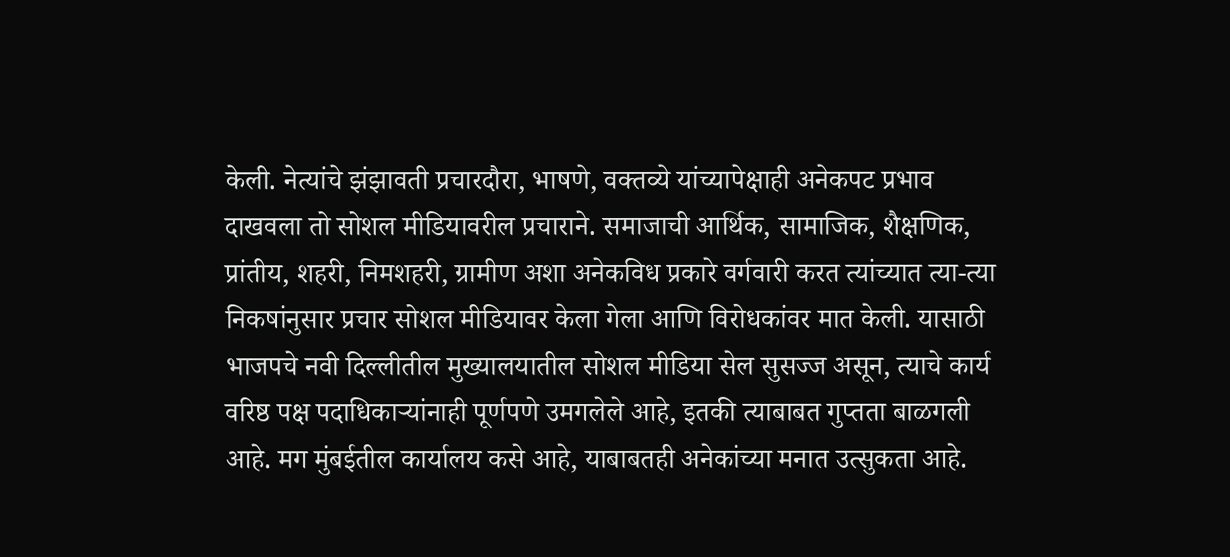केली. नेत्यांचे झंझावती प्रचारदौरा, भाषणे, वक्तव्ये यांच्यापेक्षाही अनेकपट प्रभाव दाखवला तो सोशल मीडियावरील प्रचाराने. समाजाची आर्थिक, सामाजिक, शैक्षणिक, प्रांतीय, शहरी, निमशहरी, ग्रामीण अशा अनेकविध प्रकारे वर्गवारी करत त्यांच्यात त्या-त्या निकषांनुसार प्रचार सोशल मीडियावर केला गेला आणि विरोधकांवर मात केली. यासाठी भाजपचे नवी दिल्लीतील मुख्यालयातील सोशल मीडिया सेल सुसज्ज असून, त्याचे कार्य वरिष्ठ पक्ष पदाधिकाऱ्यांनाही पूर्णपणे उमगलेले आहे, इतकी त्याबाबत गुप्तता बाळगली आहे. मग मुंबईतील कार्यालय कसे आहे, याबाबतही अनेकांच्या मनात उत्सुकता आहे.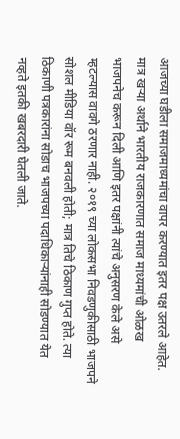आजच्या घडीला समाजमाध्यमांचा वापर करण्यात इतर पक्ष उतरले आहेत. मात्र खऱ्या अर्थाने भारतीय राजकारणात समाज माध्यमांची ओळख भाजपनेच करून दिली आणि इतर पक्षांनी त्यांचे अनुसरण केले असे म्हटल्यास वावगे ठरणार नाही. २०१९ च्या लोकसभा निवडणुकीसाठी भाजपने सोशल मीडिया वॉर रूम बनवली होती; मात्र तिचे ठिकाण गुप्त होते. त्या ठिकाणी पत्रकारांना सोडाच भाजपच्या पदाधिकाऱ्यांनाही सोडण्यात येत नव्हते इतकी खबरदारी घेतली जाते.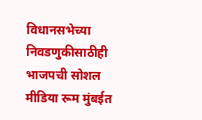विधानसभेच्या निवडणुकीसाठीही भाजपची सोशल मीडिया रूम मुंबईत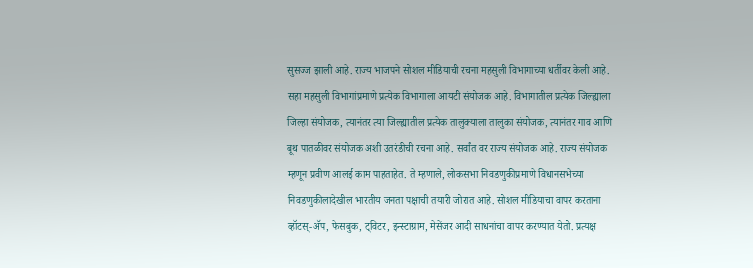सुसज्ज झाली आहे. राज्य भाजपने सोशल मीडियाची रचना महसुली विभागाच्या धर्तीवर केली आहे. सहा महसुली विभागांप्रमाणे प्रत्येक विभागाला आयटी संयोजक आहे. विभागातील प्रत्येक जिल्ह्याला जिल्हा संयोजक, त्यानंतर त्या जिल्ह्यातील प्रत्येक तालुक्‍याला तालुका संयोजक, त्यानंतर गाव आणि बूथ पातळीवर संयोजक अशी उतरंडीची रचना आहे. सर्वांत वर राज्य संयोजक आहे. राज्य संयोजक म्हणून प्रवीण आलई काम पाहताहेत. ते म्हणाले, लोकसभा निवडणुकीप्रमाणे विधानसभेच्या निवडणुकीलादेखील भारतीय जनता पक्षाची तयारी जोरात आहे. सोशल मीडियाचा वापर करताना व्हॉटस्‌-ॲप, फेसबुक, ट्विटर, इन्स्टाग्राम, मेसेंजर आदी साधनांचा वापर करण्यात येतो. प्रत्यक्ष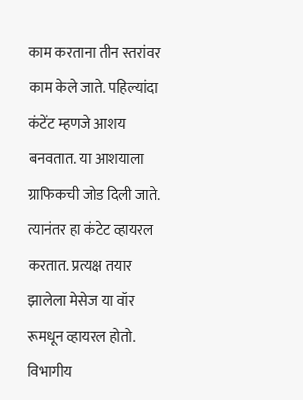काम करताना तीन स्तरांवर काम केले जाते. पहिल्यांदा कंटेंट म्हणजे आशय बनवतात. या आशयाला ग्राफिकची जोड दिली जाते. त्यानंतर हा कंटेट व्हायरल करतात. प्रत्यक्ष तयार झालेला मेसेज या वॉर रूमधून व्हायरल होतो. विभागीय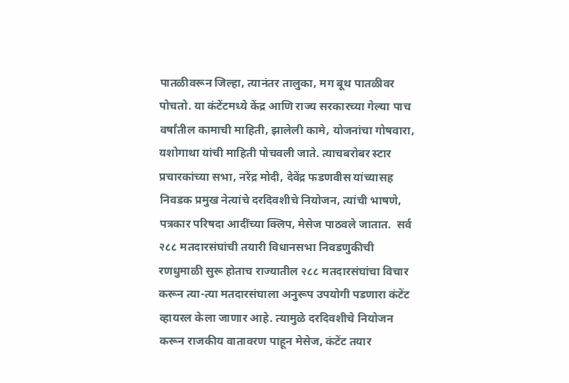पातळीवरून जिल्हा, त्यानंतर तालुका, मग बूथ पातळीवर पोचतो. या कंटेंटमध्ये केंद्र आणि राज्य सरकारच्या गेल्या पाच वर्षांतील कामाची माहिती, झालेली कामे, योजनांचा गोषवारा, यशोगाथा यांची माहिती पोचवली जाते. त्याचबरोबर स्टार प्रचारकांच्या सभा, नरेंद्र मोदी, देवेंद्र फडणवीस यांच्यासह निवडक प्रमुख नेत्यांचे दरदिवशीचे नियोजन, त्यांची भाषणे, पत्रकार परिषदा आदींच्या क्‍लिप, मेसेज पाठवले जातात.  सर्व २८८ मतदारसंघांची तयारी विधानसभा निवडणुकीची रणधुमाळी सुरू होताच राज्यातील २८८ मतदारसंघांचा विचार करून त्या-त्या मतदारसंघाला अनुरूप उपयोगी पडणारा कंटेंट व्हायरल केला जाणार आहे. त्यामुळे दरदिवशीचे नियोजन करून राजकीय वातावरण पाहून मेसेज, कंटेंट तयार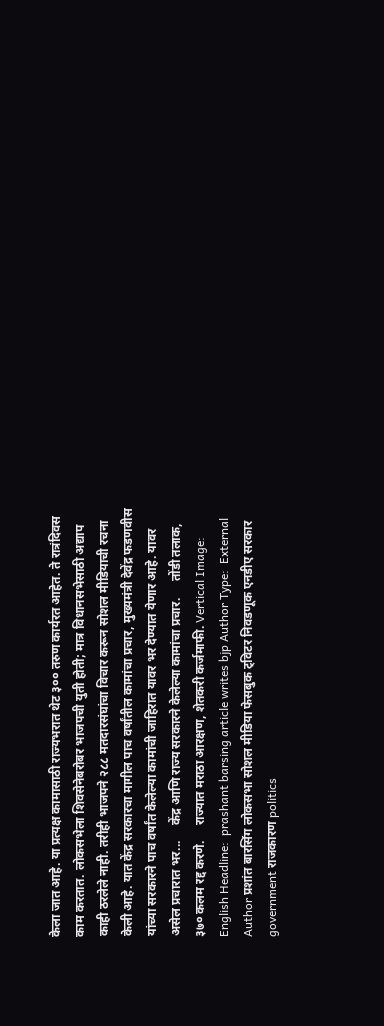केला जात आहे. या प्रत्यक्ष कामासाठी राज्यभरात थेट ३०० तरुण कार्यरत आहेत. ते रात्रंदिवस काम करतात. लोकसभेला शिवसेनेबरोबर भाजपची युती होती; मात्र विधानसभेसाठी अद्याप काही ठरलेले नाही. तरीही भाजपने २८८ मतदारसंघांचा विचार करून सोशल मीडियाची रचना केली आहे. यात केंद्र सरकारचा मागील पाच वर्षांतील कामांचा प्रचार, मुख्यमंत्री देवेंद्र फडणवीस यांच्या सरकारने पाच वर्षांत केलेल्या कामांची जाहिरात यावर भर देण्यात येणार आहे. यावर असेल प्रचारात भर...     केंद्र आणि राज्य सरकारने केलेल्या कामांचा प्रचार.     तोंडी तलाक, ३७० कलम रद्द करणे.     राज्यात मराठा आरक्षण, शेतकरी कर्जमाफी. Vertical Image:  English Headline:  prashant barsing article writes bjp Author Type:  External Author प्रशांत बारसिंग लोकसभा सोशल मीडिया फेसबुक ट्विटर निवडणूक एनडीए सरकार government राजकारण politics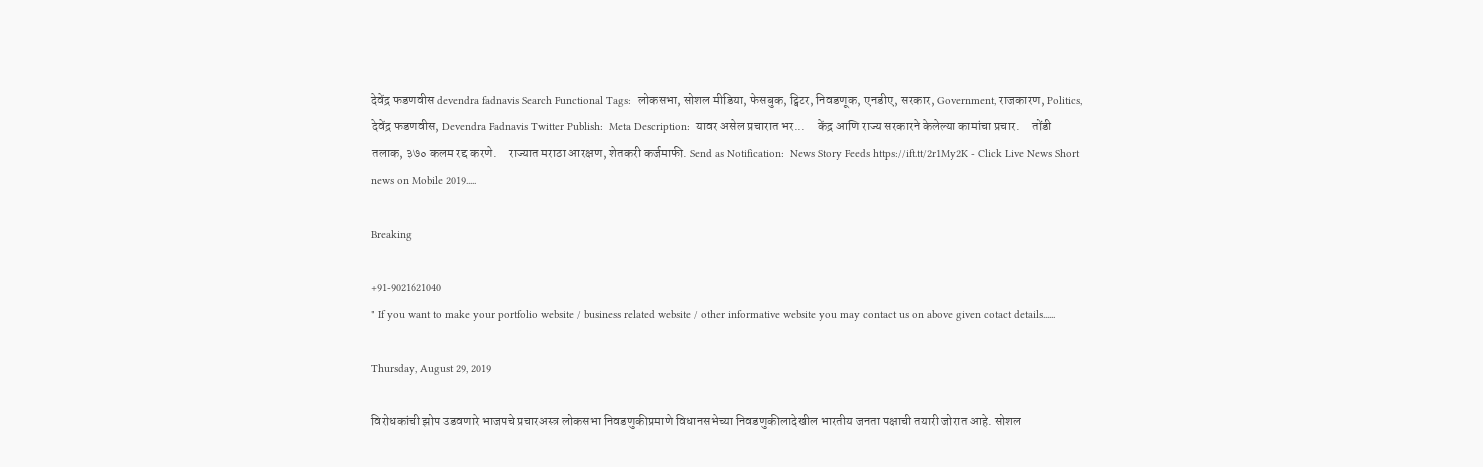देवेंद्र फडणवीस devendra fadnavis Search Functional Tags:  लोकसभा, सोशल मीडिया, फेसबुक, ट्विटर, निवडणूक, एनडीए, सरकार, Government, राजकारण, Politics, देवेंद्र फडणवीस, Devendra Fadnavis Twitter Publish:  Meta Description:  यावर असेल प्रचारात भर...     केंद्र आणि राज्य सरकारने केलेल्या कामांचा प्रचार.     तोंडी तलाक, ३७० कलम रद्द करणे.     राज्यात मराठा आरक्षण, शेतकरी कर्जमाफी. Send as Notification:  News Story Feeds https://ift.tt/2r1My2K - Click Live News Short news on Mobile 2019.....

Breaking

+91-9021621040
" If you want to make your portfolio website / business related website / other informative website you may contact us on above given cotact details......

Thursday, August 29, 2019

विरोधकांची झोप उडवणारे भाजपचे प्रचारअस्त्र लोकसभा निवडणुकीप्रमाणे विधानसभेच्या निवडणुकीलादेखील भारतीय जनता पक्षाची तयारी जोरात आहे. सोशल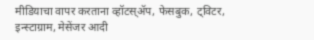मीडियाचा वापर करताना व्हॉटस्‌ॲप, फेसबुक, ट्विटर, इन्स्टाग्राम, मेसेंजर आदी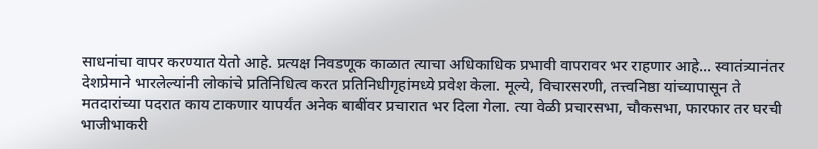साधनांचा वापर करण्यात येतो आहे. प्रत्यक्ष निवडणूक काळात त्याचा अधिकाधिक प्रभावी वापरावर भर राहणार आहे... स्वातंत्र्यानंतर देशप्रेमाने भारलेल्यांनी लोकांचे प्रतिनिधित्व करत प्रतिनिधीगृहांमध्ये प्रवेश केला. मूल्ये, विचारसरणी, तत्त्वनिष्ठा यांच्यापासून ते मतदारांच्या पदरात काय टाकणार यापर्यंत अनेक बाबींवर प्रचारात भर दिला गेला. त्या वेळी प्रचारसभा, चौकसभा, फारफार तर घरची भाजीभाकरी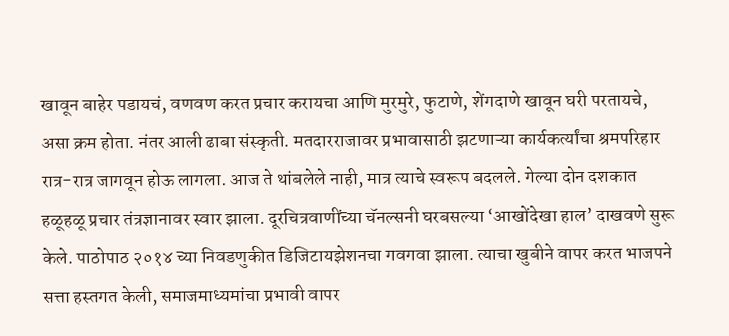खावून बाहेर पडायचं, वणवण करत प्रचार करायचा आणि मुरमुरे, फुटाणे, शेंगदाणे खावून घरी परतायचे, असा क्रम होता. नंतर आली ढाबा संस्कृती. मतदारराजावर प्रभावासाठी झटणाऱ्या कार्यकर्त्यांचा श्रमपरिहार रात्र-रात्र जागवून होऊ लागला. आज ते थांबलेले नाही, मात्र त्याचे स्वरूप बदलले. गेल्या दोन दशकात हळूहळू प्रचार तंत्रज्ञानावर स्वार झाला. दूरचित्रवाणींच्या चॅनल्सनी घरबसल्या ‘आखोंदेखा हाल’ दाखवणे सुरू केले. पाठोपाठ २०१४ च्या निवडणुकीत डिजिटायझेशनचा गवगवा झाला. त्याचा खुबीने वापर करत भाजपने सत्ता हस्तगत केली, समाजमाध्यमांचा प्रभावी वापर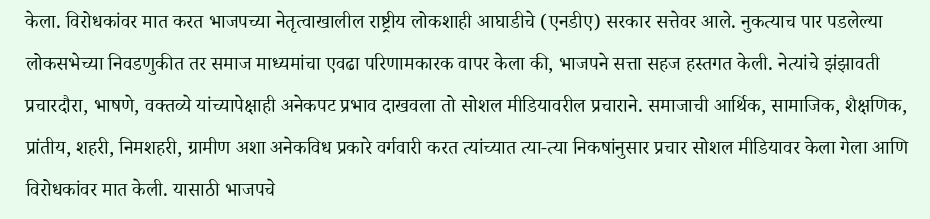केला. विरोधकांवर मात करत भाजपच्या नेतृत्वाखालील राष्ट्रीय लोकशाही आघाडीचे (एनडीए) सरकार सत्तेवर आले. नुकत्याच पार पडलेल्या लोकसभेच्या निवडणुकीत तर समाज माध्यमांचा एवढा परिणामकारक वापर केला की, भाजपने सत्ता सहज हस्तगत केली. नेत्यांचे झंझावती प्रचारदौरा, भाषणे, वक्तव्ये यांच्यापेक्षाही अनेकपट प्रभाव दाखवला तो सोशल मीडियावरील प्रचाराने. समाजाची आर्थिक, सामाजिक, शैक्षणिक, प्रांतीय, शहरी, निमशहरी, ग्रामीण अशा अनेकविध प्रकारे वर्गवारी करत त्यांच्यात त्या-त्या निकषांनुसार प्रचार सोशल मीडियावर केला गेला आणि विरोधकांवर मात केली. यासाठी भाजपचे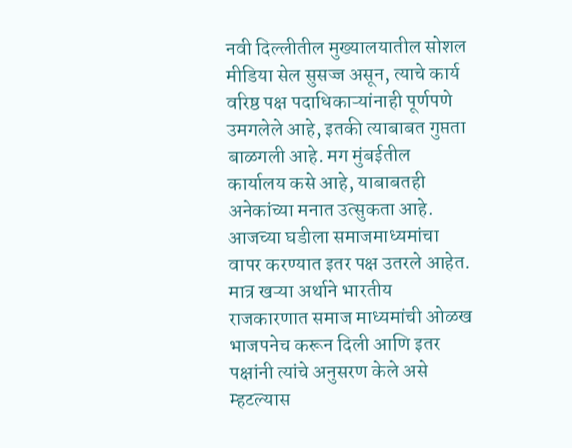नवी दिल्लीतील मुख्यालयातील सोशल मीडिया सेल सुसज्ज असून, त्याचे कार्य वरिष्ठ पक्ष पदाधिकाऱ्यांनाही पूर्णपणे उमगलेले आहे, इतकी त्याबाबत गुप्तता बाळगली आहे. मग मुंबईतील कार्यालय कसे आहे, याबाबतही अनेकांच्या मनात उत्सुकता आहे. आजच्या घडीला समाजमाध्यमांचा वापर करण्यात इतर पक्ष उतरले आहेत. मात्र खऱ्या अर्थाने भारतीय राजकारणात समाज माध्यमांची ओळख भाजपनेच करून दिली आणि इतर पक्षांनी त्यांचे अनुसरण केले असे म्हटल्यास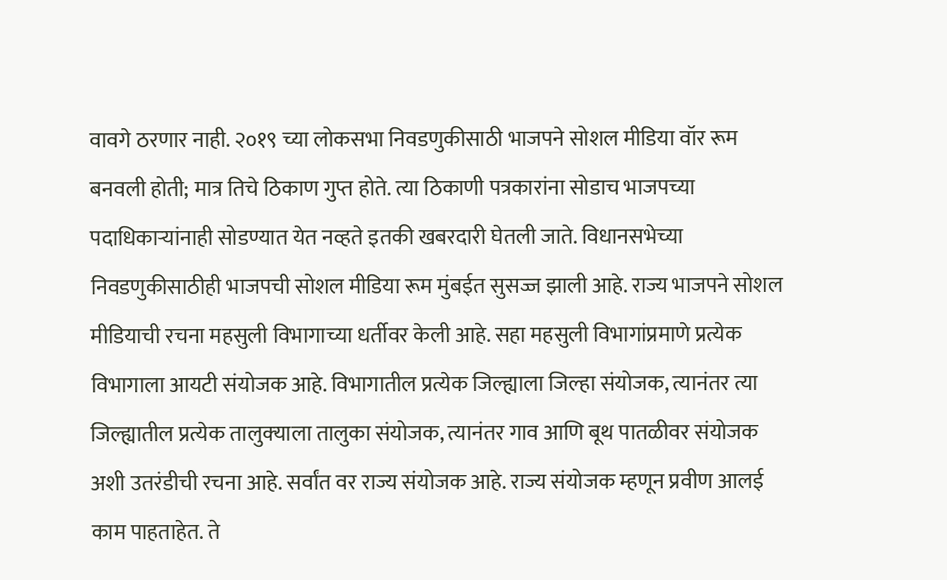वावगे ठरणार नाही. २०१९ च्या लोकसभा निवडणुकीसाठी भाजपने सोशल मीडिया वॉर रूम बनवली होती; मात्र तिचे ठिकाण गुप्त होते. त्या ठिकाणी पत्रकारांना सोडाच भाजपच्या पदाधिकाऱ्यांनाही सोडण्यात येत नव्हते इतकी खबरदारी घेतली जाते. विधानसभेच्या निवडणुकीसाठीही भाजपची सोशल मीडिया रूम मुंबईत सुसज्ज झाली आहे. राज्य भाजपने सोशल मीडियाची रचना महसुली विभागाच्या धर्तीवर केली आहे. सहा महसुली विभागांप्रमाणे प्रत्येक विभागाला आयटी संयोजक आहे. विभागातील प्रत्येक जिल्ह्याला जिल्हा संयोजक, त्यानंतर त्या जिल्ह्यातील प्रत्येक तालुक्‍याला तालुका संयोजक, त्यानंतर गाव आणि बूथ पातळीवर संयोजक अशी उतरंडीची रचना आहे. सर्वांत वर राज्य संयोजक आहे. राज्य संयोजक म्हणून प्रवीण आलई काम पाहताहेत. ते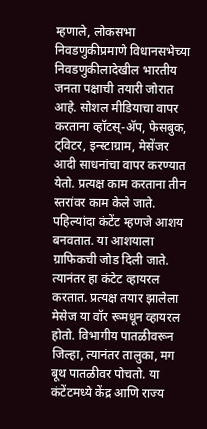म्हणाले, लोकसभा निवडणुकीप्रमाणे विधानसभेच्या निवडणुकीलादेखील भारतीय जनता पक्षाची तयारी जोरात आहे. सोशल मीडियाचा वापर करताना व्हॉटस्‌-ॲप, फेसबुक, ट्विटर, इन्स्टाग्राम, मेसेंजर आदी साधनांचा वापर करण्यात येतो. प्रत्यक्ष काम करताना तीन स्तरांवर काम केले जाते. पहिल्यांदा कंटेंट म्हणजे आशय बनवतात. या आशयाला ग्राफिकची जोड दिली जाते. त्यानंतर हा कंटेट व्हायरल करतात. प्रत्यक्ष तयार झालेला मेसेज या वॉर रूमधून व्हायरल होतो. विभागीय पातळीवरून जिल्हा, त्यानंतर तालुका, मग बूथ पातळीवर पोचतो. या कंटेंटमध्ये केंद्र आणि राज्य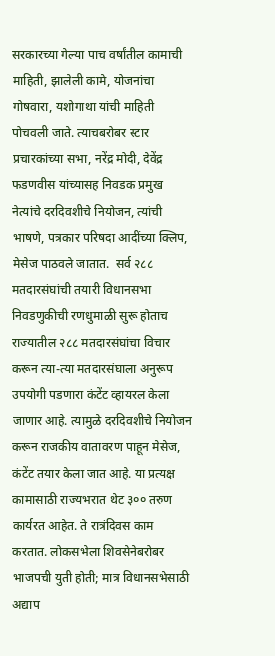सरकारच्या गेल्या पाच वर्षांतील कामाची माहिती, झालेली कामे, योजनांचा गोषवारा, यशोगाथा यांची माहिती पोचवली जाते. त्याचबरोबर स्टार प्रचारकांच्या सभा, नरेंद्र मोदी, देवेंद्र फडणवीस यांच्यासह निवडक प्रमुख नेत्यांचे दरदिवशीचे नियोजन, त्यांची भाषणे, पत्रकार परिषदा आदींच्या क्‍लिप, मेसेज पाठवले जातात.  सर्व २८८ मतदारसंघांची तयारी विधानसभा निवडणुकीची रणधुमाळी सुरू होताच राज्यातील २८८ मतदारसंघांचा विचार करून त्या-त्या मतदारसंघाला अनुरूप उपयोगी पडणारा कंटेंट व्हायरल केला जाणार आहे. त्यामुळे दरदिवशीचे नियोजन करून राजकीय वातावरण पाहून मेसेज, कंटेंट तयार केला जात आहे. या प्रत्यक्ष कामासाठी राज्यभरात थेट ३०० तरुण कार्यरत आहेत. ते रात्रंदिवस काम करतात. लोकसभेला शिवसेनेबरोबर भाजपची युती होती; मात्र विधानसभेसाठी अद्याप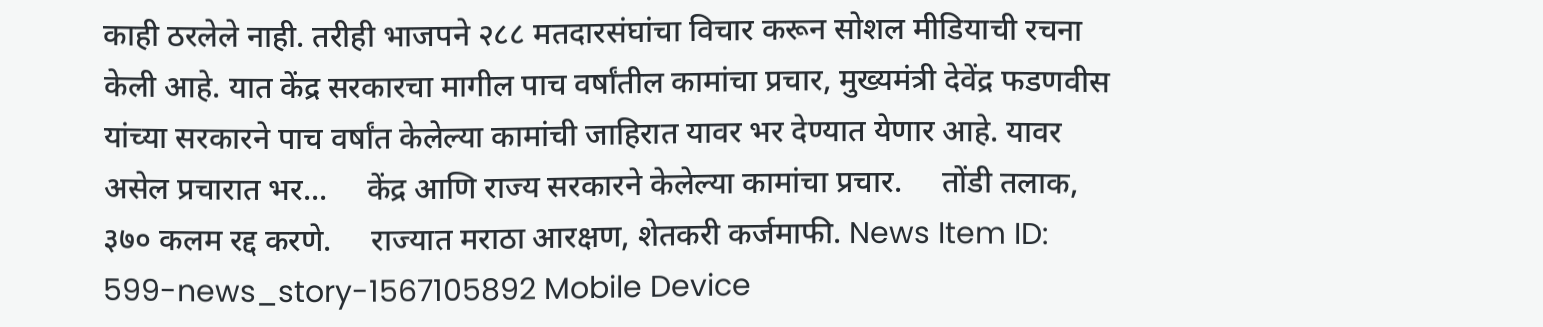काही ठरलेले नाही. तरीही भाजपने २८८ मतदारसंघांचा विचार करून सोशल मीडियाची रचना केली आहे. यात केंद्र सरकारचा मागील पाच वर्षांतील कामांचा प्रचार, मुख्यमंत्री देवेंद्र फडणवीस यांच्या सरकारने पाच वर्षांत केलेल्या कामांची जाहिरात यावर भर देण्यात येणार आहे. यावर असेल प्रचारात भर...     केंद्र आणि राज्य सरकारने केलेल्या कामांचा प्रचार.     तोंडी तलाक, ३७० कलम रद्द करणे.     राज्यात मराठा आरक्षण, शेतकरी कर्जमाफी. News Item ID:  599-news_story-1567105892 Mobile Device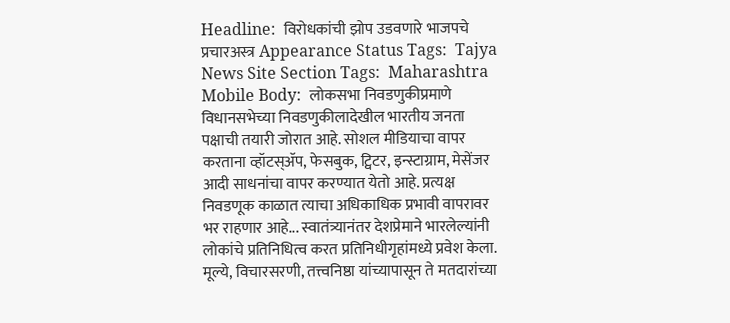Headline:  विरोधकांची झोप उडवणारे भाजपचे प्रचारअस्त्र Appearance Status Tags:  Tajya News Site Section Tags:  Maharashtra Mobile Body:  लोकसभा निवडणुकीप्रमाणे विधानसभेच्या निवडणुकीलादेखील भारतीय जनता पक्षाची तयारी जोरात आहे. सोशल मीडियाचा वापर करताना व्हॉटस्‌ॲप, फेसबुक, ट्विटर, इन्स्टाग्राम, मेसेंजर आदी साधनांचा वापर करण्यात येतो आहे. प्रत्यक्ष निवडणूक काळात त्याचा अधिकाधिक प्रभावी वापरावर भर राहणार आहे... स्वातंत्र्यानंतर देशप्रेमाने भारलेल्यांनी लोकांचे प्रतिनिधित्व करत प्रतिनिधीगृहांमध्ये प्रवेश केला. मूल्ये, विचारसरणी, तत्त्वनिष्ठा यांच्यापासून ते मतदारांच्या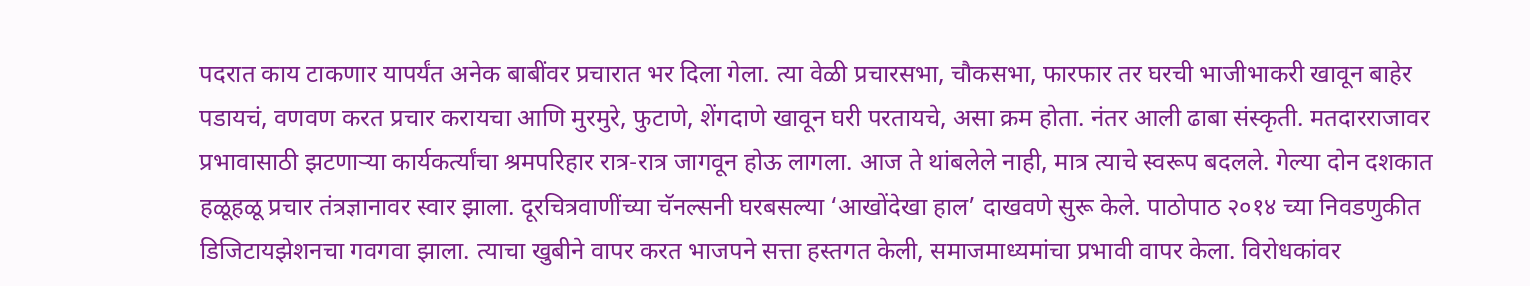पदरात काय टाकणार यापर्यंत अनेक बाबींवर प्रचारात भर दिला गेला. त्या वेळी प्रचारसभा, चौकसभा, फारफार तर घरची भाजीभाकरी खावून बाहेर पडायचं, वणवण करत प्रचार करायचा आणि मुरमुरे, फुटाणे, शेंगदाणे खावून घरी परतायचे, असा क्रम होता. नंतर आली ढाबा संस्कृती. मतदारराजावर प्रभावासाठी झटणाऱ्या कार्यकर्त्यांचा श्रमपरिहार रात्र-रात्र जागवून होऊ लागला. आज ते थांबलेले नाही, मात्र त्याचे स्वरूप बदलले. गेल्या दोन दशकात हळूहळू प्रचार तंत्रज्ञानावर स्वार झाला. दूरचित्रवाणींच्या चॅनल्सनी घरबसल्या ‘आखोंदेखा हाल’ दाखवणे सुरू केले. पाठोपाठ २०१४ च्या निवडणुकीत डिजिटायझेशनचा गवगवा झाला. त्याचा खुबीने वापर करत भाजपने सत्ता हस्तगत केली, समाजमाध्यमांचा प्रभावी वापर केला. विरोधकांवर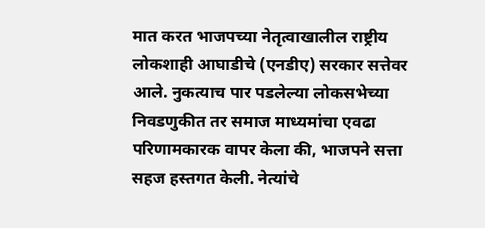मात करत भाजपच्या नेतृत्वाखालील राष्ट्रीय लोकशाही आघाडीचे (एनडीए) सरकार सत्तेवर आले. नुकत्याच पार पडलेल्या लोकसभेच्या निवडणुकीत तर समाज माध्यमांचा एवढा परिणामकारक वापर केला की, भाजपने सत्ता सहज हस्तगत केली. नेत्यांचे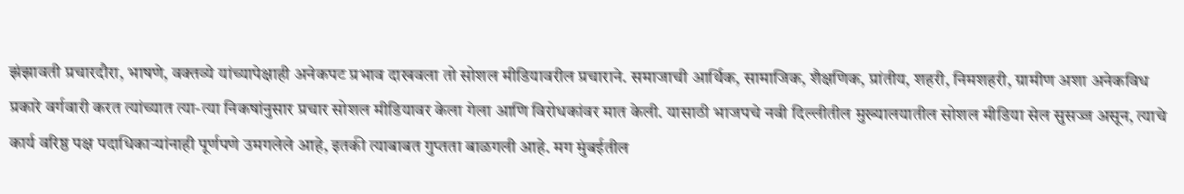झंझावती प्रचारदौरा, भाषणे, वक्तव्ये यांच्यापेक्षाही अनेकपट प्रभाव दाखवला तो सोशल मीडियावरील प्रचाराने. समाजाची आर्थिक, सामाजिक, शैक्षणिक, प्रांतीय, शहरी, निमशहरी, ग्रामीण अशा अनेकविध प्रकारे वर्गवारी करत त्यांच्यात त्या-त्या निकषांनुसार प्रचार सोशल मीडियावर केला गेला आणि विरोधकांवर मात केली. यासाठी भाजपचे नवी दिल्लीतील मुख्यालयातील सोशल मीडिया सेल सुसज्ज असून, त्याचे कार्य वरिष्ठ पक्ष पदाधिकाऱ्यांनाही पूर्णपणे उमगलेले आहे, इतकी त्याबाबत गुप्तता बाळगली आहे. मग मुंबईतील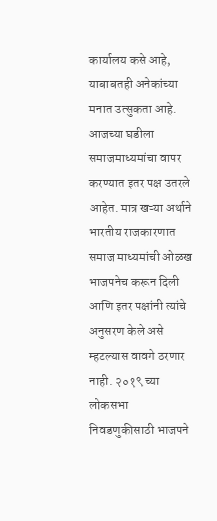कार्यालय कसे आहे, याबाबतही अनेकांच्या मनात उत्सुकता आहे. आजच्या घडीला समाजमाध्यमांचा वापर करण्यात इतर पक्ष उतरले आहेत. मात्र खऱ्या अर्थाने भारतीय राजकारणात समाज माध्यमांची ओळख भाजपनेच करून दिली आणि इतर पक्षांनी त्यांचे अनुसरण केले असे म्हटल्यास वावगे ठरणार नाही. २०१९ च्या लोकसभा निवडणुकीसाठी भाजपने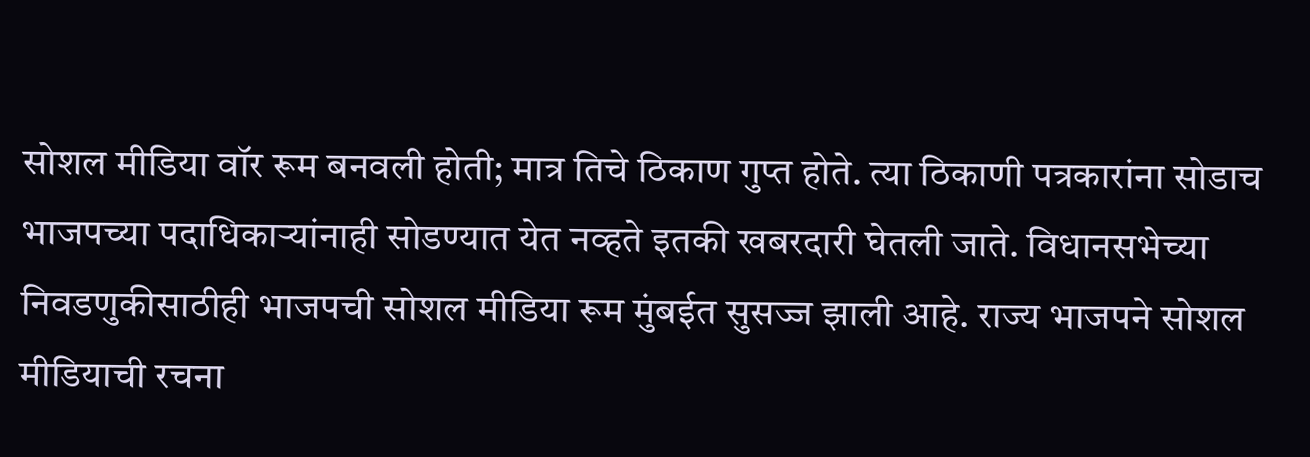सोशल मीडिया वॉर रूम बनवली होती; मात्र तिचे ठिकाण गुप्त होते. त्या ठिकाणी पत्रकारांना सोडाच भाजपच्या पदाधिकाऱ्यांनाही सोडण्यात येत नव्हते इतकी खबरदारी घेतली जाते. विधानसभेच्या निवडणुकीसाठीही भाजपची सोशल मीडिया रूम मुंबईत सुसज्ज झाली आहे. राज्य भाजपने सोशल मीडियाची रचना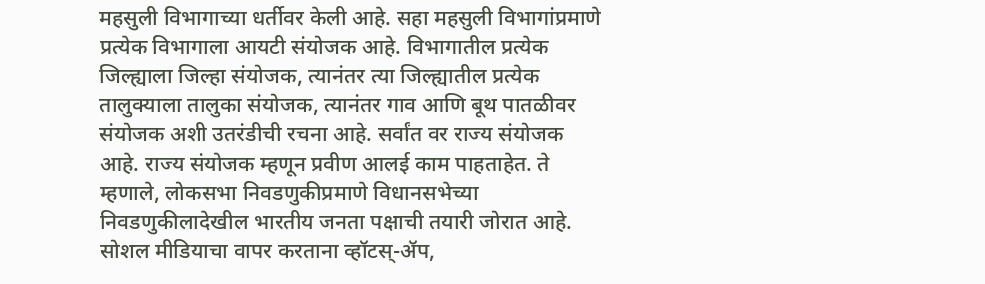महसुली विभागाच्या धर्तीवर केली आहे. सहा महसुली विभागांप्रमाणे प्रत्येक विभागाला आयटी संयोजक आहे. विभागातील प्रत्येक जिल्ह्याला जिल्हा संयोजक, त्यानंतर त्या जिल्ह्यातील प्रत्येक तालुक्‍याला तालुका संयोजक, त्यानंतर गाव आणि बूथ पातळीवर संयोजक अशी उतरंडीची रचना आहे. सर्वांत वर राज्य संयोजक आहे. राज्य संयोजक म्हणून प्रवीण आलई काम पाहताहेत. ते म्हणाले, लोकसभा निवडणुकीप्रमाणे विधानसभेच्या निवडणुकीलादेखील भारतीय जनता पक्षाची तयारी जोरात आहे. सोशल मीडियाचा वापर करताना व्हॉटस्‌-ॲप,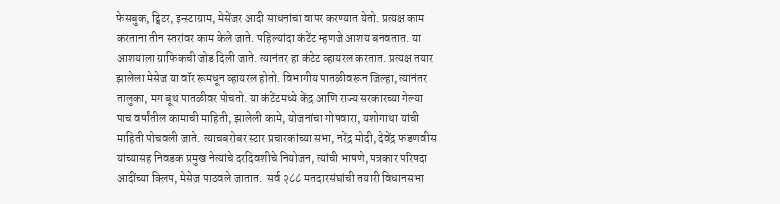फेसबुक, ट्विटर, इन्स्टाग्राम, मेसेंजर आदी साधनांचा वापर करण्यात येतो. प्रत्यक्ष काम करताना तीन स्तरांवर काम केले जाते. पहिल्यांदा कंटेंट म्हणजे आशय बनवतात. या आशयाला ग्राफिकची जोड दिली जाते. त्यानंतर हा कंटेट व्हायरल करतात. प्रत्यक्ष तयार झालेला मेसेज या वॉर रूमधून व्हायरल होतो. विभागीय पातळीवरून जिल्हा, त्यानंतर तालुका, मग बूथ पातळीवर पोचतो. या कंटेंटमध्ये केंद्र आणि राज्य सरकारच्या गेल्या पाच वर्षांतील कामाची माहिती, झालेली कामे, योजनांचा गोषवारा, यशोगाथा यांची माहिती पोचवली जाते. त्याचबरोबर स्टार प्रचारकांच्या सभा, नरेंद्र मोदी, देवेंद्र फडणवीस यांच्यासह निवडक प्रमुख नेत्यांचे दरदिवशीचे नियोजन, त्यांची भाषणे, पत्रकार परिषदा आदींच्या क्‍लिप, मेसेज पाठवले जातात.  सर्व २८८ मतदारसंघांची तयारी विधानसभा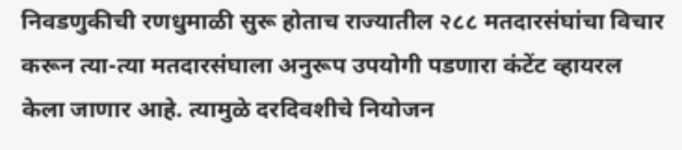निवडणुकीची रणधुमाळी सुरू होताच राज्यातील २८८ मतदारसंघांचा विचार करून त्या-त्या मतदारसंघाला अनुरूप उपयोगी पडणारा कंटेंट व्हायरल केला जाणार आहे. त्यामुळे दरदिवशीचे नियोजन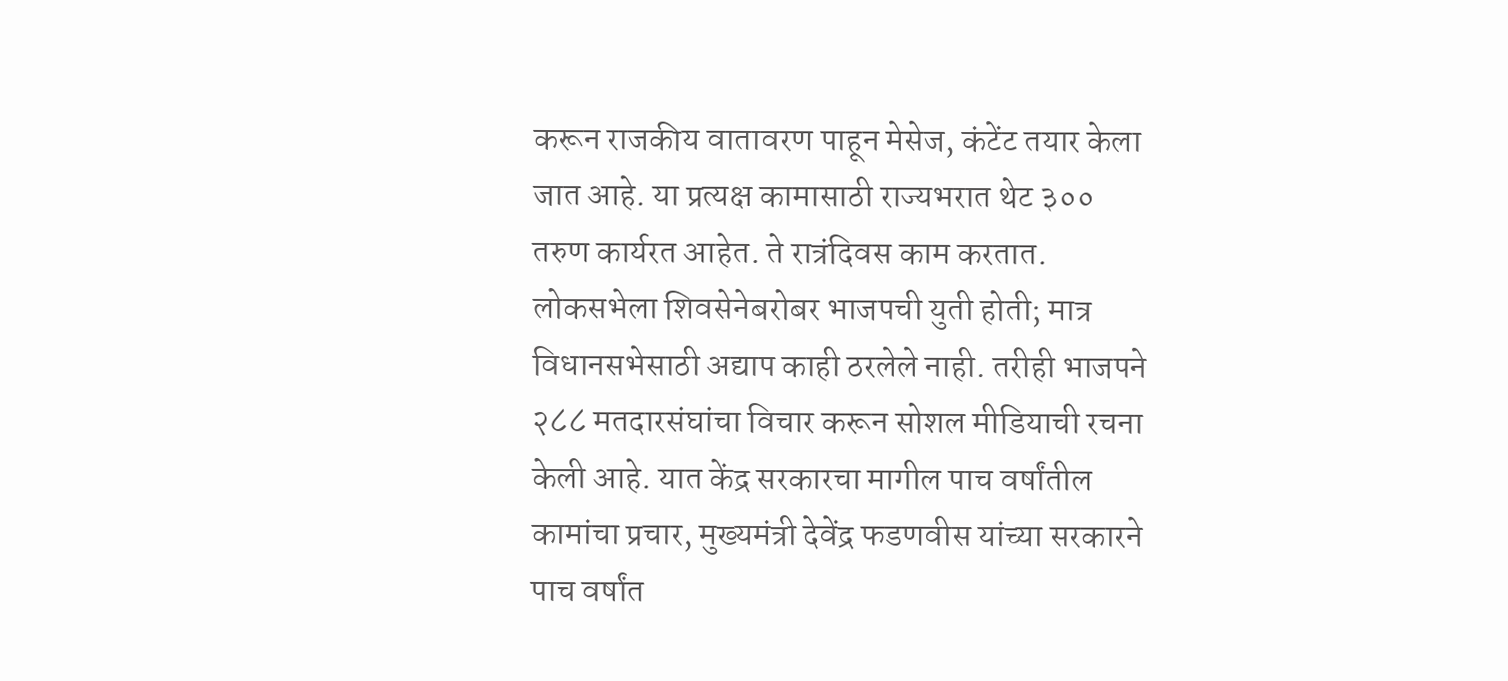करून राजकीय वातावरण पाहून मेसेज, कंटेंट तयार केला जात आहे. या प्रत्यक्ष कामासाठी राज्यभरात थेट ३०० तरुण कार्यरत आहेत. ते रात्रंदिवस काम करतात. लोकसभेला शिवसेनेबरोबर भाजपची युती होती; मात्र विधानसभेसाठी अद्याप काही ठरलेले नाही. तरीही भाजपने २८८ मतदारसंघांचा विचार करून सोशल मीडियाची रचना केली आहे. यात केंद्र सरकारचा मागील पाच वर्षांतील कामांचा प्रचार, मुख्यमंत्री देवेंद्र फडणवीस यांच्या सरकारने पाच वर्षांत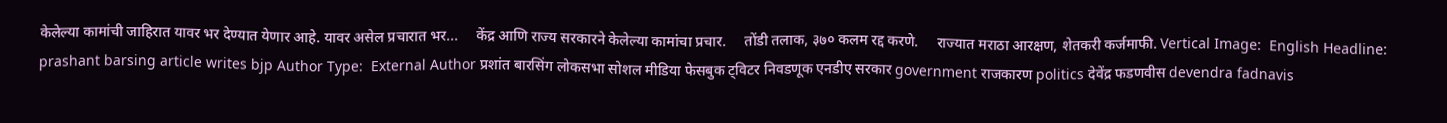केलेल्या कामांची जाहिरात यावर भर देण्यात येणार आहे. यावर असेल प्रचारात भर...     केंद्र आणि राज्य सरकारने केलेल्या कामांचा प्रचार.     तोंडी तलाक, ३७० कलम रद्द करणे.     राज्यात मराठा आरक्षण, शेतकरी कर्जमाफी. Vertical Image:  English Headline:  prashant barsing article writes bjp Author Type:  External Author प्रशांत बारसिंग लोकसभा सोशल मीडिया फेसबुक ट्विटर निवडणूक एनडीए सरकार government राजकारण politics देवेंद्र फडणवीस devendra fadnavis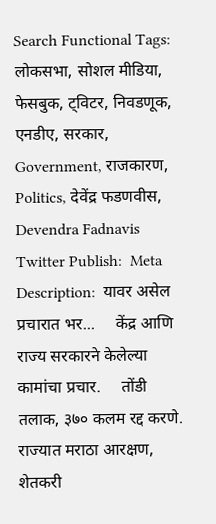Search Functional Tags:  लोकसभा, सोशल मीडिया, फेसबुक, ट्विटर, निवडणूक, एनडीए, सरकार, Government, राजकारण, Politics, देवेंद्र फडणवीस, Devendra Fadnavis Twitter Publish:  Meta Description:  यावर असेल प्रचारात भर...     केंद्र आणि राज्य सरकारने केलेल्या कामांचा प्रचार.     तोंडी तलाक, ३७० कलम रद्द करणे.     राज्यात मराठा आरक्षण, शेतकरी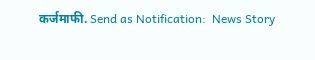कर्जमाफी. Send as Notification:  News Story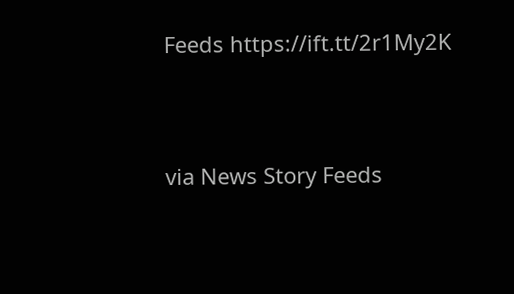Feeds https://ift.tt/2r1My2K


via News Story Feeds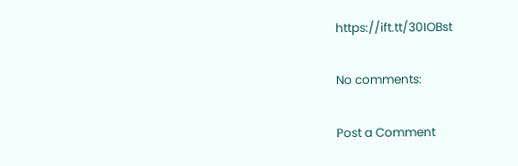https://ift.tt/30IOBst

No comments:

Post a Comment